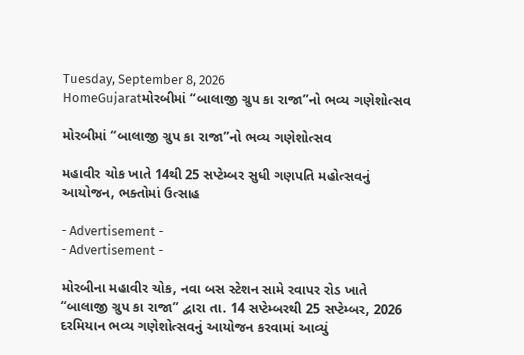Tuesday, September 8, 2026
HomeGujaratમોરબીમાં “બાલાજી ગ્રુપ કા રાજા”નો ભવ્ય ગણેશોત્સવ

મોરબીમાં “બાલાજી ગ્રુપ કા રાજા”નો ભવ્ય ગણેશોત્સવ

મહાવીર ચોક ખાતે 14થી 25 સપ્ટેમ્બર સુધી ગણપતિ મહોત્સવનું આયોજન, ભક્તોમાં ઉત્સાહ

- Advertisement -
- Advertisement -

મોરબીના મહાવીર ચોક, નવા બસ સ્ટેશન સામે રવાપર રોડ ખાતે “બાલાજી ગ્રુપ કા રાજા” દ્વારા તા. 14 સપ્ટેમ્બરથી 25 સપ્ટેમ્બર, 2026 દરમિયાન ભવ્ય ગણેશોત્સવનું આયોજન કરવામાં આવ્યું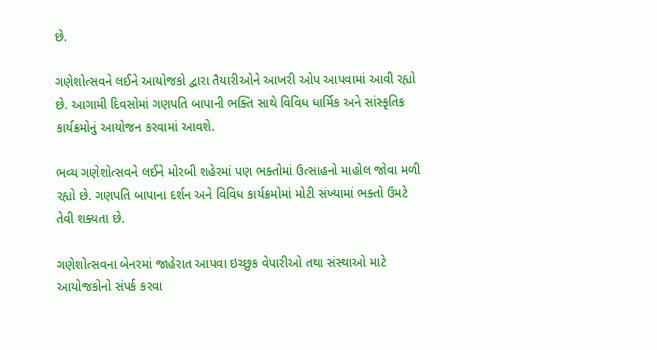છે.

ગણેશોત્સવને લઈને આયોજકો દ્વારા તૈયારીઓને આખરી ઓપ આપવામાં આવી રહ્યો છે. આગામી દિવસોમાં ગણપતિ બાપાની ભક્તિ સાથે વિવિધ ધાર્મિક અને સાંસ્કૃતિક કાર્યક્રમોનું આયોજન કરવામાં આવશે.

ભવ્ય ગણેશોત્સવને લઈને મોરબી શહેરમાં પણ ભક્તોમાં ઉત્સાહનો માહોલ જોવા મળી રહ્યો છે. ગણપતિ બાપાના દર્શન અને વિવિધ કાર્યક્રમોમાં મોટી સંખ્યામાં ભક્તો ઉમટે તેવી શક્યતા છે.

ગણેશોત્સવના બેનરમાં જાહેરાત આપવા ઇચ્છુક વેપારીઓ તથા સંસ્થાઓ માટે આયોજકોનો સંપર્ક કરવા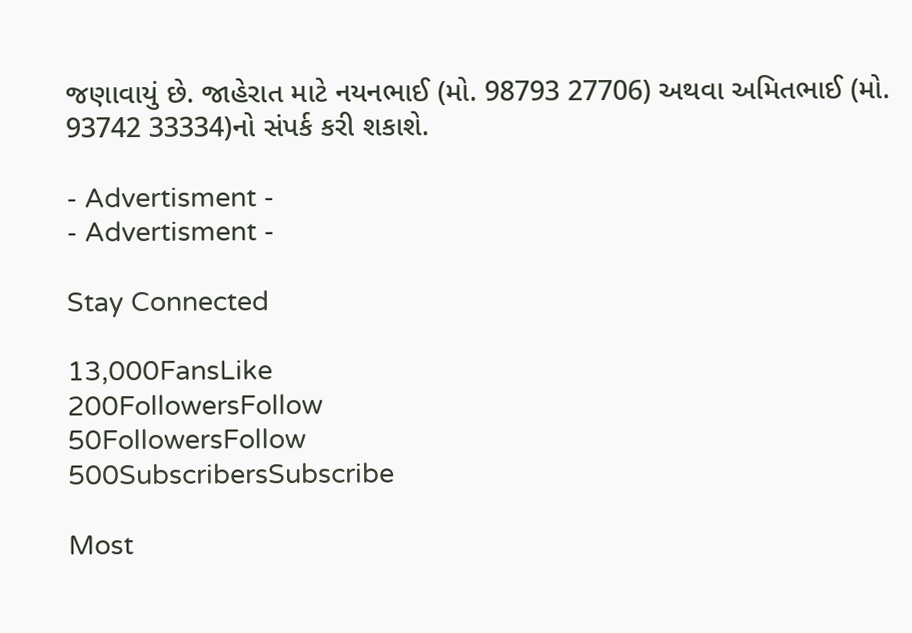જણાવાયું છે. જાહેરાત માટે નયનભાઈ (મો. 98793 27706) અથવા અમિતભાઈ (મો. 93742 33334)નો સંપર્ક કરી શકાશે.

- Advertisment -
- Advertisment -

Stay Connected

13,000FansLike
200FollowersFollow
50FollowersFollow
500SubscribersSubscribe

Most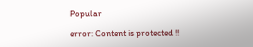Popular

error: Content is protected !!